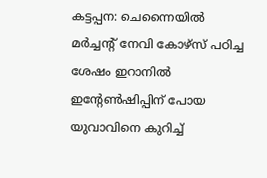കട്ടപ്പന: ചെന്നൈയിൽ മർച്ചന്റ് നേവി കോഴ്സ് പഠിച്ച ശേഷം ഇറാനിൽ ഇന്റേൺഷിപ്പിന് പോയ യുവാവിനെ കുറിച്ച്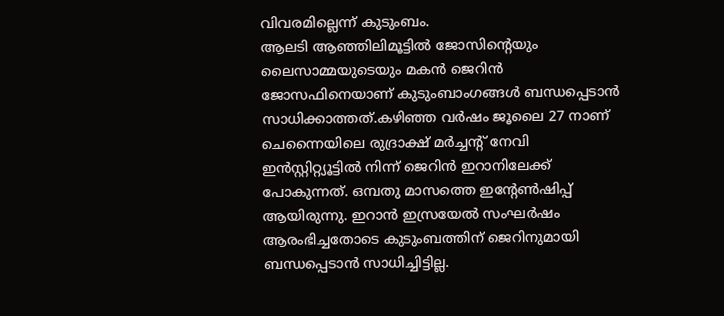വിവരമില്ലെന്ന് കുടുംബം.
ആലടി ആഞ്ഞിലിമൂട്ടിൽ ജോസിന്റെയും ലൈസാമ്മയുടെയും മകൻ ജെറിൻ ജോസഫിനെയാണ് കുടുംബാംഗങ്ങൾ ബന്ധപ്പെടാൻ സാധിക്കാത്തത്.കഴിഞ്ഞ വർഷം ജൂലൈ 27 നാണ് ചെന്നൈയിലെ രുദ്രാക്ഷ് മർച്ചന്റ് നേവി ഇൻസ്റ്റിറ്റ്യൂട്ടിൽ നിന്ന് ജെറിൻ ഇറാനിലേക്ക് പോകുന്നത്. ഒമ്പതു മാസത്തെ ഇന്റേൺഷിപ്പ് ആയിരുന്നു. ഇറാൻ ഇസ്രയേൽ സംഘർഷം ആരംഭിച്ചതോടെ കുടുംബത്തിന് ജെറിനുമായി ബന്ധപ്പെടാൻ സാധിച്ചിട്ടില്ല.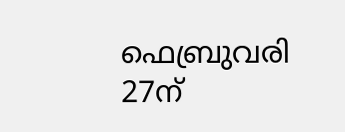ഫെബ്രുവരി 27ന്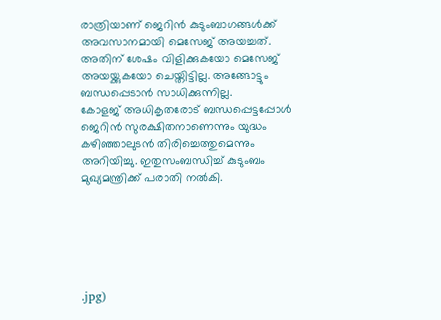രാത്രിയാണ് ജെറിൻ കുടുംബാഗങ്ങൾക്ക് അവസാനമായി മെസേജ് അയച്ചത്. അതിന് ശേഷം വിളിക്കുകയോ മെസേജ് അയയ്ക്കുകയോ ചെയ്തിട്ടില്ല. അങ്ങോട്ടും ബന്ധപ്പെടാൻ സാധിക്കുന്നില്ല.
കോളജ് അധികൃതരോട് ബന്ധപ്പെട്ടപ്പോൾ ജെറിൻ സുരക്ഷിതനാണെന്നും യുദ്ധം കഴിഞ്ഞാലുടൻ തിരിച്ചെത്തുമെന്നും അറിയിച്ചു. ഇതുസംബന്ധിച്ച് കുടുംബം മുഖ്യമന്ത്രിക്ക് പരാതി നൽകി.






.jpg)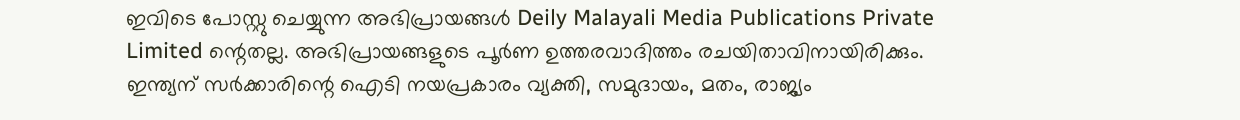ഇവിടെ പോസ്റ്റു ചെയ്യുന്ന അഭിപ്രായങ്ങൾ Deily Malayali Media Publications Private Limited ന്റെതല്ല. അഭിപ്രായങ്ങളുടെ പൂർണ ഉത്തരവാദിത്തം രചയിതാവിനായിരിക്കും.
ഇന്ത്യന് സർക്കാരിന്റെ ഐടി നയപ്രകാരം വ്യക്തി, സമുദായം, മതം, രാജ്യം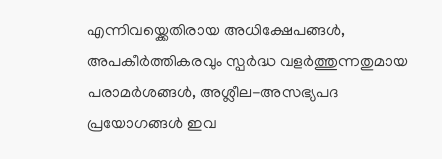എന്നിവയ്ക്കെതിരായ അധിക്ഷേപങ്ങൾ, അപകീർത്തികരവും സ്പർദ്ധ വളർത്തുന്നതുമായ പരാമർശങ്ങൾ, അശ്ലീല-അസഭ്യപദ പ്രയോഗങ്ങൾ ഇവ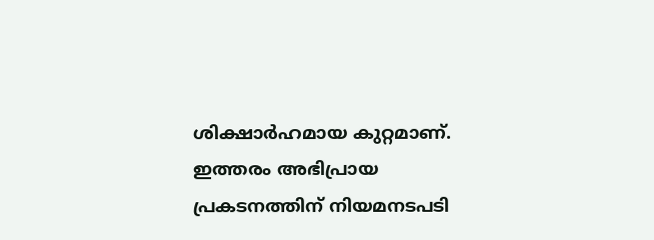ശിക്ഷാർഹമായ കുറ്റമാണ്. ഇത്തരം അഭിപ്രായ പ്രകടനത്തിന് നിയമനടപടി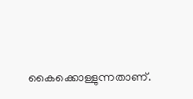കൈക്കൊള്ളുന്നതാണ്.